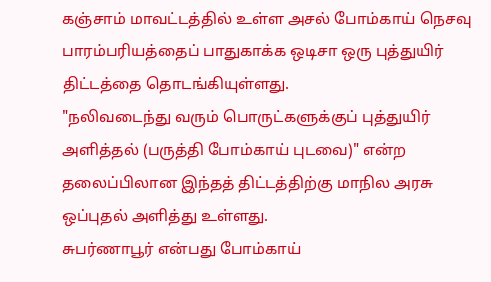கஞ்சாம் மாவட்டத்தில் உள்ள அசல் போம்காய் நெசவு பாரம்பரியத்தைப் பாதுகாக்க ஒடிசா ஒரு புத்துயிர் திட்டத்தை தொடங்கியுள்ளது.
"நலிவடைந்து வரும் பொருட்களுக்குப் புத்துயிர் அளித்தல் (பருத்தி போம்காய் புடவை)" என்ற தலைப்பிலான இந்தத் திட்டத்திற்கு மாநில அரசு ஒப்புதல் அளித்து உள்ளது.
சுபர்ணாபூர் என்பது போம்காய்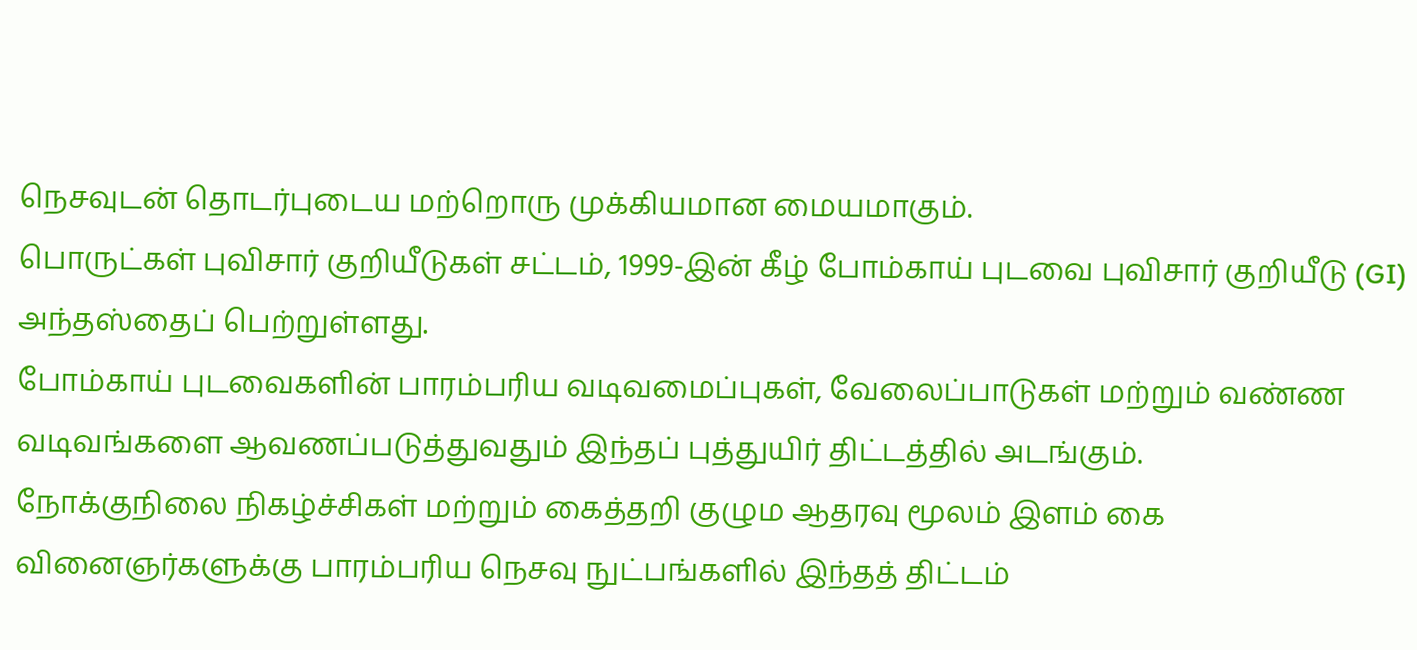நெசவுடன் தொடர்புடைய மற்றொரு முக்கியமான மையமாகும்.
பொருட்கள் புவிசார் குறியீடுகள் சட்டம், 1999-இன் கீழ் போம்காய் புடவை புவிசார் குறியீடு (GI) அந்தஸ்தைப் பெற்றுள்ளது.
போம்காய் புடவைகளின் பாரம்பரிய வடிவமைப்புகள், வேலைப்பாடுகள் மற்றும் வண்ண வடிவங்களை ஆவணப்படுத்துவதும் இந்தப் புத்துயிர் திட்டத்தில் அடங்கும்.
நோக்குநிலை நிகழ்ச்சிகள் மற்றும் கைத்தறி குழும ஆதரவு மூலம் இளம் கை வினைஞர்களுக்கு பாரம்பரிய நெசவு நுட்பங்களில் இந்தத் திட்டம்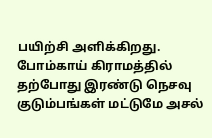பயிற்சி அளிக்கிறது.
போம்காய் கிராமத்தில் தற்போது இரண்டு நெசவு குடும்பங்கள் மட்டுமே அசல்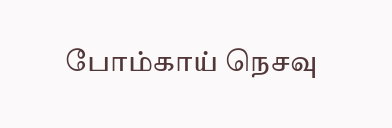போம்காய் நெசவு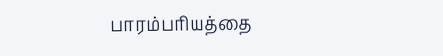பாரம்பரியத்தை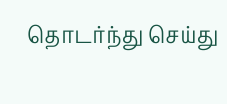தொடர்ந்து செய்து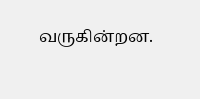வருகின்றன.